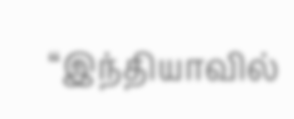“இந்தியாவில்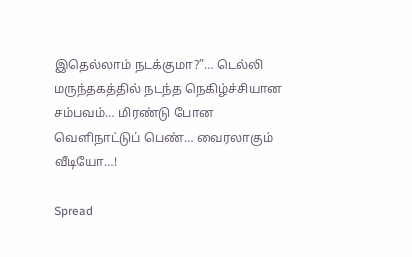இதெல்லாம் நடக்குமா?”… டெல்லி மருந்தகத்தில் நடந்த நெகிழ்ச்சியான சம்பவம்… மிரண்டு போன வெளிநாட்டுப் பெண்… வைரலாகும் வீடியோ…!

Spread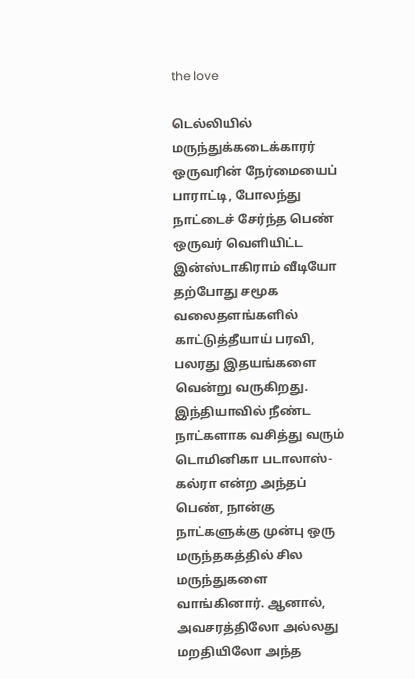the love

டெல்லியில் மருந்துக்கடைக்காரர் ஒருவரின் நேர்மையைப் பாராட்டி, போலந்து நாட்டைச் சேர்ந்த பெண் ஒருவர் வெளியிட்ட இன்ஸ்டாகிராம் வீடியோ தற்போது சமூக வலைதளங்களில் காட்டுத்தீயாய் பரவி, பலரது இதயங்களை வென்று வருகிறது. இந்தியாவில் நீண்ட நாட்களாக வசித்து வரும் டொமினிகா படாலாஸ்-கல்ரா என்ற அந்தப் பெண், நான்கு நாட்களுக்கு முன்பு ஒரு மருந்தகத்தில் சில மருந்துகளை வாங்கினார். ஆனால், அவசரத்திலோ அல்லது மறதியிலோ அந்த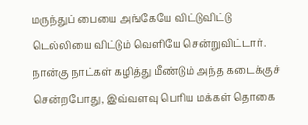மருந்துப் பையை அங்கேயே விட்டுவிட்டு டெல்லியை விட்டும் வெளியே சென்றுவிட்டார். நான்கு நாட்கள் கழித்து மீண்டும் அந்த கடைக்குச் சென்றபோது, இவ்வளவு பெரிய மக்கள் தொகை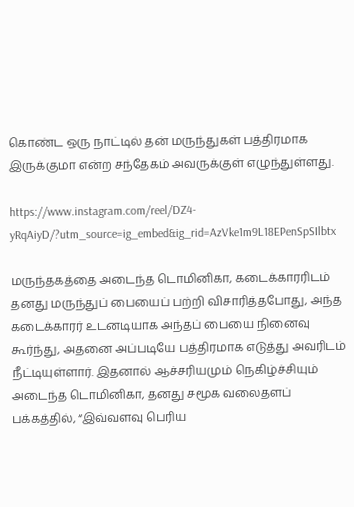கொண்ட ஒரு நாட்டில் தன் மருந்துகள் பத்திரமாக இருக்குமா என்ற சந்தேகம் அவருக்குள் எழுந்துள்ளது.

https://www.instagram.com/reel/DZ4-yRqAiyD/?utm_source=ig_embed&ig_rid=AzVke1m9L18EPenSpSIlbtx

மருந்தகத்தை அடைந்த டொமினிகா, கடைக்காரரிடம் தனது மருந்துப் பையைப் பற்றி விசாரித்தபோது, அந்த கடைக்காரர் உடனடியாக அந்தப் பையை நினைவு கூர்ந்து, அதனை அப்படியே பத்திரமாக எடுத்து அவரிடம் நீட்டியுள்ளார். இதனால் ஆச்சரியமும் நெகிழ்ச்சியும் அடைந்த டொமினிகா, தனது சமூக வலைதளப் பக்கத்தில், “இவ்வளவு பெரிய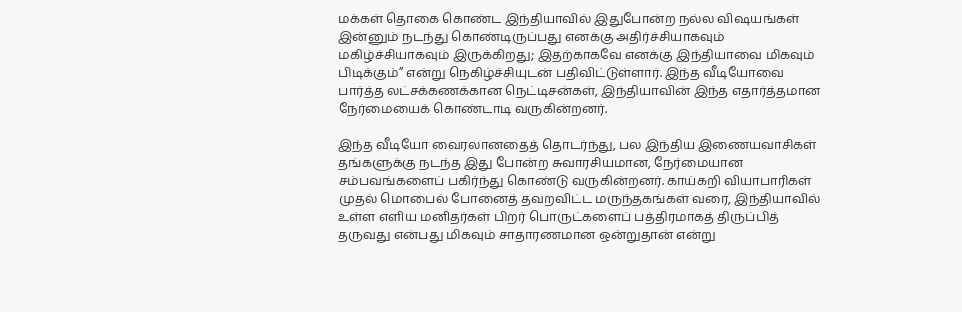மக்கள் தொகை கொண்ட இந்தியாவில் இதுபோன்ற நல்ல விஷயங்கள் இன்னும் நடந்து கொண்டிருப்பது எனக்கு அதிர்ச்சியாகவும் மகிழ்ச்சியாகவும் இருக்கிறது; இதற்காகவே எனக்கு இந்தியாவை மிகவும் பிடிக்கும்” என்று நெகிழ்ச்சியுடன் பதிவிட்டுள்ளார். இந்த வீடியோவை பார்த்த லட்சக்கணக்கான நெட்டிசன்கள், இந்தியாவின் இந்த எதார்த்தமான நேர்மையைக் கொண்டாடி வருகின்றனர்.

இந்த வீடியோ வைரலானதைத் தொடர்ந்து, பல இந்திய இணையவாசிகள் தங்களுக்கு நடந்த இது போன்ற சுவாரசியமான, நேர்மையான சம்பவங்களைப் பகிர்ந்து கொண்டு வருகின்றனர். காய்கறி வியாபாரிகள் முதல் மொபைல் போனைத் தவறவிட்ட மருந்தகங்கள் வரை, இந்தியாவில் உள்ள எளிய மனிதர்கள் பிறர் பொருட்களைப் பத்திரமாகத் திருப்பித் தருவது என்பது மிகவும் சாதாரணமான ஒன்றுதான் என்று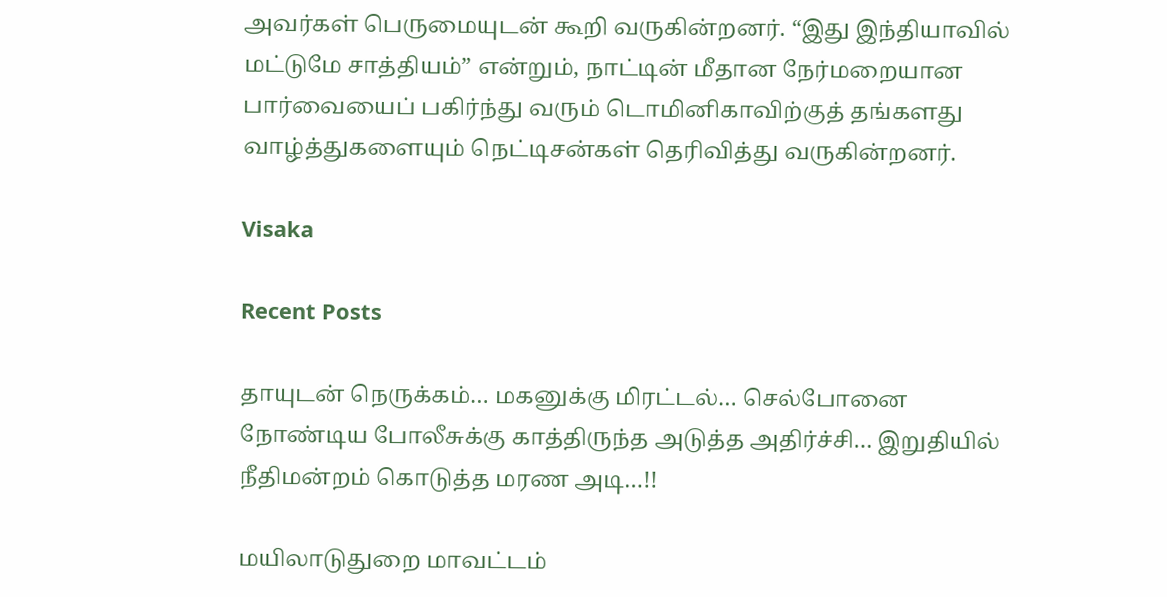அவர்கள் பெருமையுடன் கூறி வருகின்றனர். “இது இந்தியாவில் மட்டுமே சாத்தியம்” என்றும், நாட்டின் மீதான நேர்மறையான பார்வையைப் பகிர்ந்து வரும் டொமினிகாவிற்குத் தங்களது வாழ்த்துகளையும் நெட்டிசன்கள் தெரிவித்து வருகின்றனர்.

Visaka

Recent Posts

தாயுடன் நெருக்கம்… மகனுக்கு மிரட்டல்… செல்போனை நோண்டிய போலீசுக்கு காத்திருந்த அடுத்த அதிர்ச்சி… இறுதியில் நீதிமன்றம் கொடுத்த மரண அடி…!!

மயிலாடுதுறை மாவட்டம்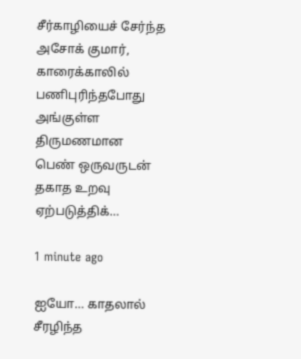சீர்காழியைச் சேர்ந்த அசோக் குமார், காரைக்காலில் பணிபுரிந்தபோது அங்குள்ள திருமணமான பெண் ஒருவருடன் தகாத உறவு ஏற்படுத்திக்…

1 minute ago

ஐயோ… காதலால் சீரழிந்த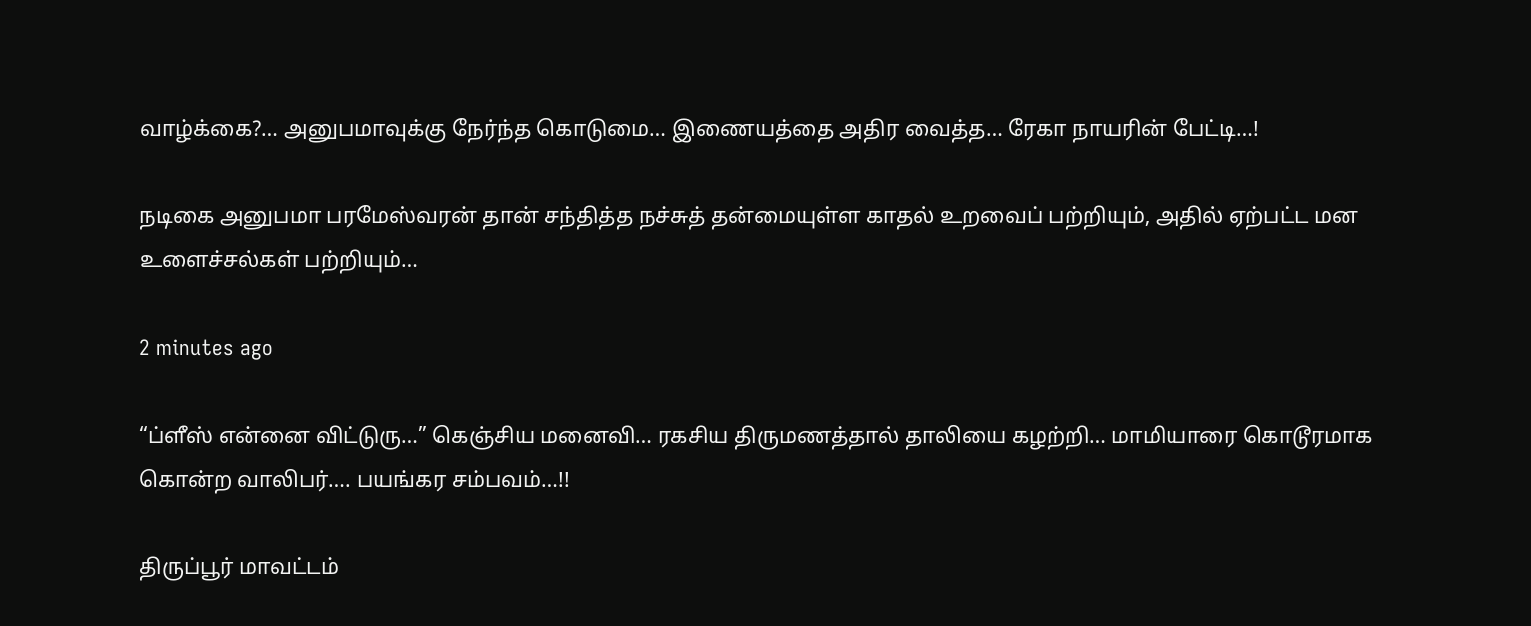வாழ்க்கை?… அனுபமாவுக்கு நேர்ந்த கொடுமை… இணையத்தை அதிர வைத்த… ரேகா நாயரின் பேட்டி…!

நடிகை அனுபமா பரமேஸ்வரன் தான் சந்தித்த நச்சுத் தன்மையுள்ள காதல் உறவைப் பற்றியும், அதில் ஏற்பட்ட மன உளைச்சல்கள் பற்றியும்…

2 minutes ago

“ப்ளீஸ் என்னை விட்டுரு…” கெஞ்சிய மனைவி… ரகசிய திருமணத்தால் தாலியை கழற்றி… மாமியாரை கொடூரமாக கொன்ற வாலிபர்…. பயங்கர சம்பவம்…!!

திருப்பூர் மாவட்டம்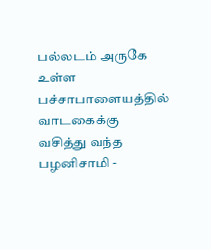பல்லடம் அருகே உள்ள பச்சாபாளையத்தில் வாடகைக்கு வசித்து வந்த பழனிசாமி -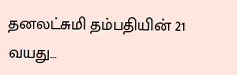தனலட்சுமி தம்பதியின் 21 வயது…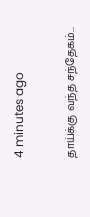4 minutes ago

தாய்க்கு வந்த சந்தேகம்…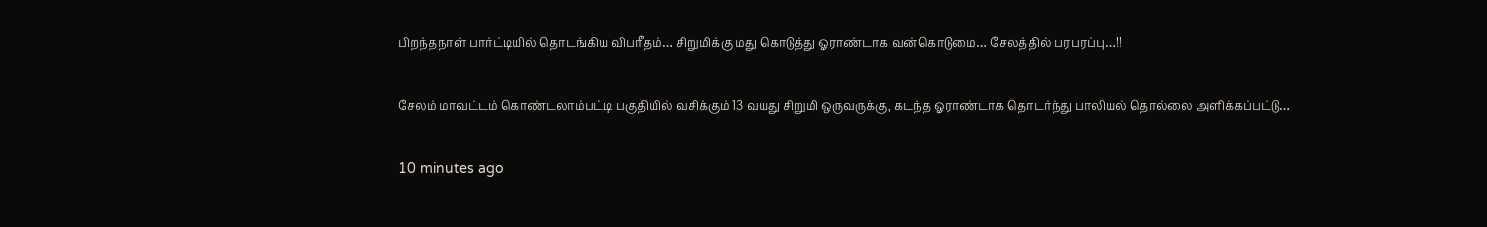பிறந்தநாள் பார்ட்டியில் தொடங்கிய விபரீதம்… சிறுமிக்கு மது கொடுத்து ஓராண்டாக வன்கொடுமை… சேலத்தில் பரபரப்பு…!!

சேலம் மாவட்டம் கொண்டலாம்பட்டி பகுதியில் வசிக்கும் 13 வயது சிறுமி ஒருவருக்கு, கடந்த ஓராண்டாக தொடர்ந்து பாலியல் தொல்லை அளிக்கப்பட்டு…

10 minutes ago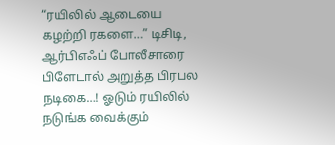“ரயிலில் ஆடையை கழற்றி ரகளை…” டிசிடி, ஆர்பிஎஃப் போலீசாரை பிளேடால் அறுத்த பிரபல நடிகை…! ஓடும் ரயிலில் நடுங்க வைக்கும்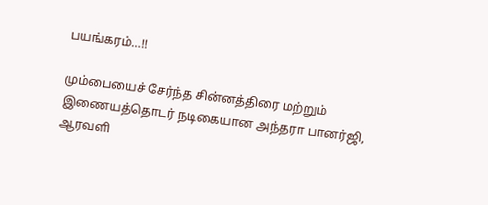பயங்கரம்…!!

மும்பையைச் சேர்ந்த சின்னத்திரை மற்றும் இணையத்தொடர் நடிகையான அந்தரா பானர்ஜி, ஆரவளி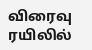விரைவு ரயிலில்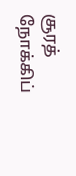சூரத் நோக்கிப்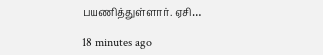பயணித்துள்ளார். ஏசி…

18 minutes ago